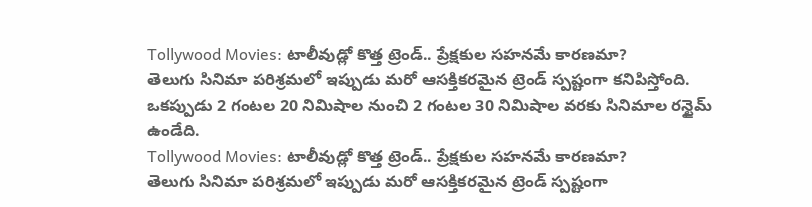Tollywood Movies: టాలీవుడ్లో కొత్త ట్రెండ్.. ప్రేక్షకుల సహనమే కారణమా?
తెలుగు సినిమా పరిశ్రమలో ఇప్పుడు మరో ఆసక్తికరమైన ట్రెండ్ స్పష్టంగా కనిపిస్తోంది. ఒకప్పుడు 2 గంటల 20 నిమిషాల నుంచి 2 గంటల 30 నిమిషాల వరకు సినిమాల రన్టైమ్ ఉండేది.
Tollywood Movies: టాలీవుడ్లో కొత్త ట్రెండ్.. ప్రేక్షకుల సహనమే కారణమా?
తెలుగు సినిమా పరిశ్రమలో ఇప్పుడు మరో ఆసక్తికరమైన ట్రెండ్ స్పష్టంగా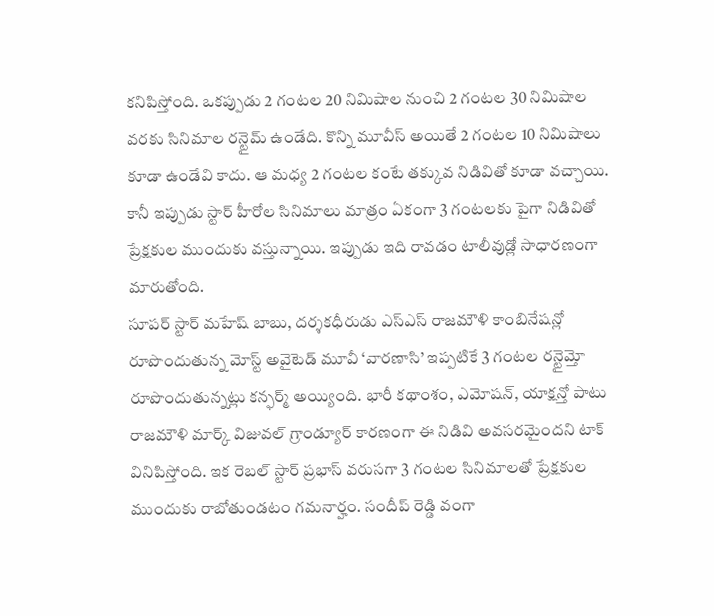కనిపిస్తోంది. ఒకప్పుడు 2 గంటల 20 నిమిషాల నుంచి 2 గంటల 30 నిమిషాల వరకు సినిమాల రన్టైమ్ ఉండేది. కొన్ని మూవీస్ అయితే 2 గంటల 10 నిమిషాలు కూడా ఉండేవి కాదు. ఆ మధ్య 2 గంటల కంటే తక్కువ నిడివితో కూడా వచ్చాయి. కానీ ఇప్పుడు స్టార్ హీరోల సినిమాలు మాత్రం ఏకంగా 3 గంటలకు పైగా నిడివితో ప్రేక్షకుల ముందుకు వస్తున్నాయి. ఇప్పుడు ఇది రావడం టాలీవుడ్లో సాధారణంగా మారుతోంది.
సూపర్ స్టార్ మహేష్ బాబు, దర్శకధీరుడు ఎస్ఎస్ రాజమౌళి కాంబినేషన్లో రూపొందుతున్న మోస్ట్ అవైటెడ్ మూవీ ‘వారణాసి’ ఇప్పటికే 3 గంటల రన్టైమ్తో రూపొందుతున్నట్లు కన్ఫర్మ్ అయ్యింది. భారీ కథాంశం, ఎమోషన్, యాక్షన్తో పాటు రాజమౌళి మార్క్ విజువల్ గ్రాండ్యూర్ కారణంగా ఈ నిడివి అవసరమైందని టాక్ వినిపిస్తోంది. ఇక రెబల్ స్టార్ ప్రభాస్ వరుసగా 3 గంటల సినిమాలతో ప్రేక్షకుల ముందుకు రాబోతుండటం గమనార్హం. సందీప్ రెడ్డి వంగా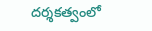దర్శకత్వంలో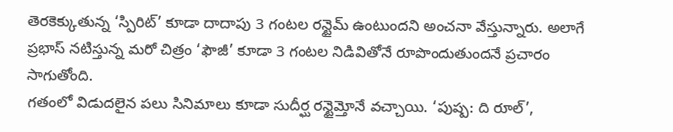తెరకెక్కుతున్న ‘స్పిరిట్’ కూడా దాదాపు 3 గంటల రన్టైమ్ ఉంటుందని అంచనా వేస్తున్నారు. అలాగే ప్రభాస్ నటిస్తున్న మరో చిత్రం ‘ఫౌజీ’ కూడా 3 గంటల నిడివితోనే రూపొందుతుందనే ప్రచారం సాగుతోంది.
గతంలో విడుదలైన పలు సినిమాలు కూడా సుదీర్ఘ రన్టైమ్తోనే వచ్చాయి. ‘పుష్ప: ది రూల్’,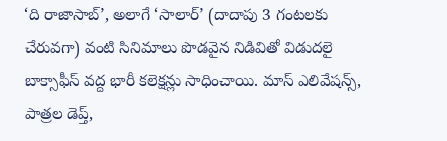‘ది రాజాసాబ్’, అలాగే ‘సాలార్’ (దాదాపు 3 గంటలకు చేరువగా) వంటి సినిమాలు పొడవైన నిడివితో విడుదలై బాక్సాఫీస్ వద్ద భారీ కలెక్షన్లు సాధించాయి. మాస్ ఎలివేషన్స్, పాత్రల డెప్త్,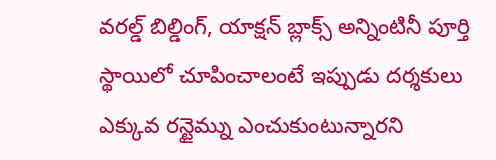వరల్డ్ బిల్డింగ్, యాక్షన్ బ్లాక్స్ అన్నింటినీ పూర్తి స్థాయిలో చూపించాలంటే ఇప్పుడు దర్శకులు ఎక్కువ రన్టైమ్ను ఎంచుకుంటున్నారని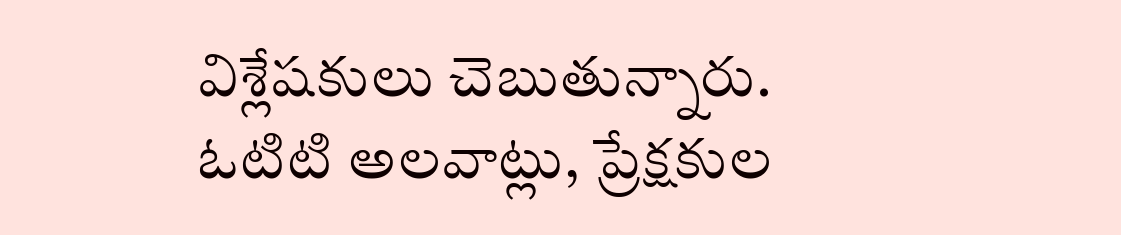విశ్లేషకులు చెబుతున్నారు. ఓటిటి అలవాట్లు, ప్రేక్షకుల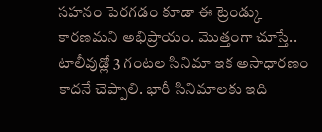సహనం పెరగడం కూడా ఈ ట్రెండ్కు కారణమని అభిప్రాయం. మొత్తంగా చూస్తే.. టాలీవుడ్లో 3 గంటల సినిమా ఇక అసాధారణం కాదనే చెప్పాలి. భారీ సినిమాలకు ఇది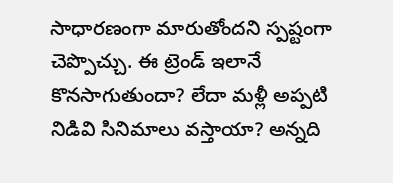సాధారణంగా మారుతోందని స్పష్టంగా చెప్పొచ్చు. ఈ ట్రెండ్ ఇలానే కొనసాగుతుందా? లేదా మళ్లీ అప్పటి నిడివి సినిమాలు వస్తాయా? అన్నది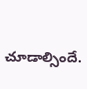చూడాల్సిందే.